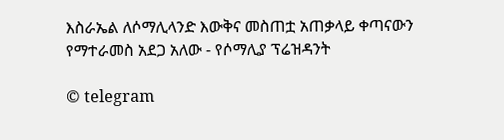እስራኤል ለሶማሊላንድ እውቅና መስጠቷ አጠቃላይ ቀጣናውን የማተራመስ አደጋ አለው - የሶማሊያ ፕሬዝዳንት

© telegram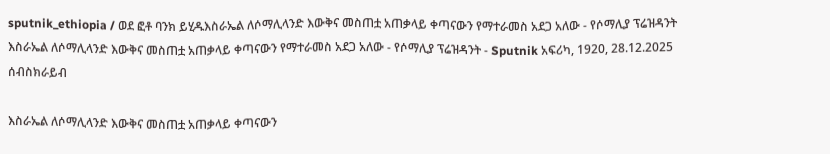sputnik_ethiopia / ወደ ፎቶ ባንክ ይሂዱእስራኤል ለሶማሊላንድ እውቅና መስጠቷ አጠቃላይ ቀጣናውን የማተራመስ አደጋ አለው - የሶማሊያ ፕሬዝዳንት
እስራኤል ለሶማሊላንድ እውቅና መስጠቷ አጠቃላይ ቀጣናውን የማተራመስ አደጋ አለው - የሶማሊያ ፕሬዝዳንት - Sputnik አፍሪካ, 1920, 28.12.2025
ሰብስክራይብ

እስራኤል ለሶማሊላንድ እውቅና መስጠቷ አጠቃላይ ቀጣናውን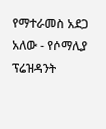የማተራመስ አደጋ አለው - የሶማሊያ ፕሬዝዳንት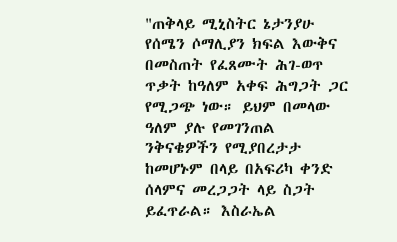"ጠቅላይ ሚኒስትር ኔታንያሁ የሰሜን ሶማሊያን ክፍል እውቅና በመስጠት የፈጸሙት ሕገ-ወጥ ጥቃት ከዓለም አቀፍ ሕግጋት ጋር የሚጋጭ ነው። ይህም በመላው ዓለም ያሉ የመገንጠል ንቅናቄዎችን የሚያበረታታ ከመሆኑም በላይ በአፍሪካ ቀንድ ሰላምና መረጋጋት ላይ ስጋት ይፈጥራል። እስራኤል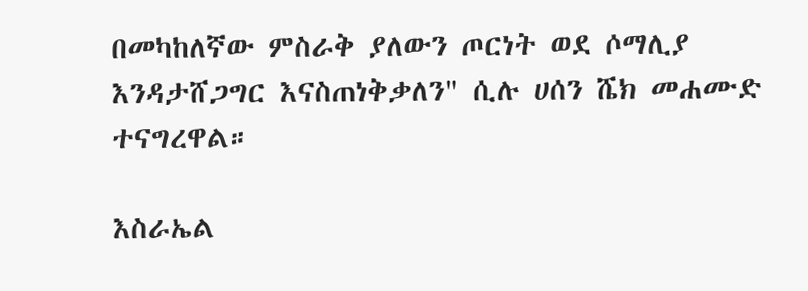በመካከለኛው ምስራቅ ያለውን ጦርነት ወደ ሶማሊያ እንዳታሸጋግር እናስጠነቅቃለን" ሲሉ ሀሰን ሼክ መሐሙድ ተናግረዋል።

እስራኤል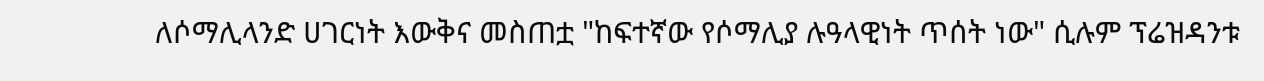ለሶማሊላንድ ሀገርነት እውቅና መስጠቷ "ከፍተኛው የሶማሊያ ሉዓላዊነት ጥሰት ነው" ሲሉም ፕሬዝዳንቱ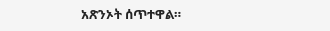አጽንኦት ሰጥተዋል።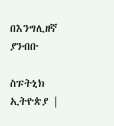በእንግሊዘኛ ያንብቡ

ስፑትኒክ ኢትዮጵያ |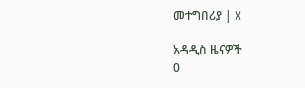መተግበሪያ | X

አዳዲስ ዜናዎች
0